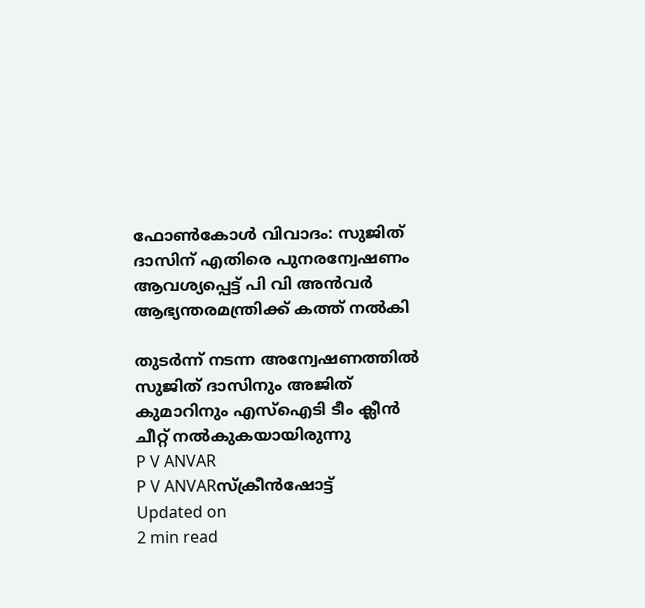ഫോൺകോൾ വിവാദം: സുജിത് ദാസിന് എതിരെ പുനരന്വേഷണം ആവശ്യപ്പെട്ട് പി വി അൻവർ ആഭ്യന്തരമന്ത്രിക്ക് കത്ത് നൽകി

തുടർന്ന് നടന്ന അന്വേഷണത്തിൽ സുജിത് ദാസിനും അജിത് കുമാറിനും എസ്ഐടി ടീം ക്ലീൻ ചീറ്റ് നൽകുകയായിരുന്നു
P V ANVAR
P V ANVARസ്ക്രീൻഷോട്ട്
Updated on
2 min read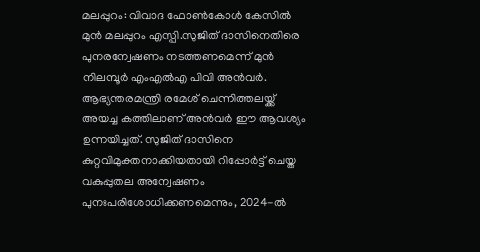മലപ്പുറം: വിവാദ ഫോൺകോൾ കേസിൽ മുൻ മലപ്പുറം എസ്പി.സുജിത് ദാസിനെതിരെ പുനരന്വേഷണം നടത്തണമെന്ന് മുൻ നിലമ്പൂർ എംഎൽഎ പിവി അൻവർ. ആഭ്യന്തരമന്ത്രി രമേശ് ചെന്നിത്തലയ്ക്ക് അയച്ച കത്തിലാണ് അൻവർ ഈ ആവശ്യം ഉന്നയിച്ചത്. സുജിത് ദാസിനെ കുറ്റവിമുക്തനാക്കിയതായി റിപ്പോർട്ട് ചെയ്ത വകുപ്പുതല അന്വേഷണം പുനഃപരിശോധിക്കണമെന്നും, 2024-ൽ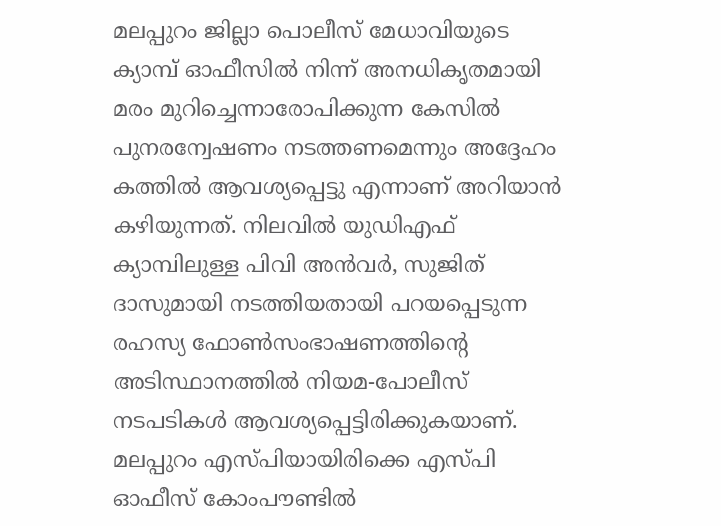മലപ്പുറം ജില്ലാ പൊലീസ് മേധാവിയുടെ ക്യാമ്പ് ഓഫീസിൽ നിന്ന് അനധികൃതമായി മരം മുറിച്ചെന്നാരോപിക്കുന്ന കേസിൽ പുനരന്വേഷണം നടത്തണമെന്നും അദ്ദേഹം കത്തിൽ ആവശ്യപ്പെട്ടു എന്നാണ് അറിയാൻ കഴിയുന്നത്. നിലവിൽ യുഡിഎഫ് ക്യാമ്പിലുള്ള പിവി അൻവർ, സുജിത് ദാസുമായി നടത്തിയതായി പറയപ്പെടുന്ന രഹസ്യ ഫോൺസംഭാഷണത്തിന്റെ അടിസ്ഥാനത്തിൽ നിയമ-പോലീസ് നടപടികൾ ആവശ്യപ്പെട്ടിരിക്കുകയാണ്. മലപ്പുറം എസ്പിയായിരിക്കെ എസ്പി ഓഫീസ് കോംപൗണ്ടിൽ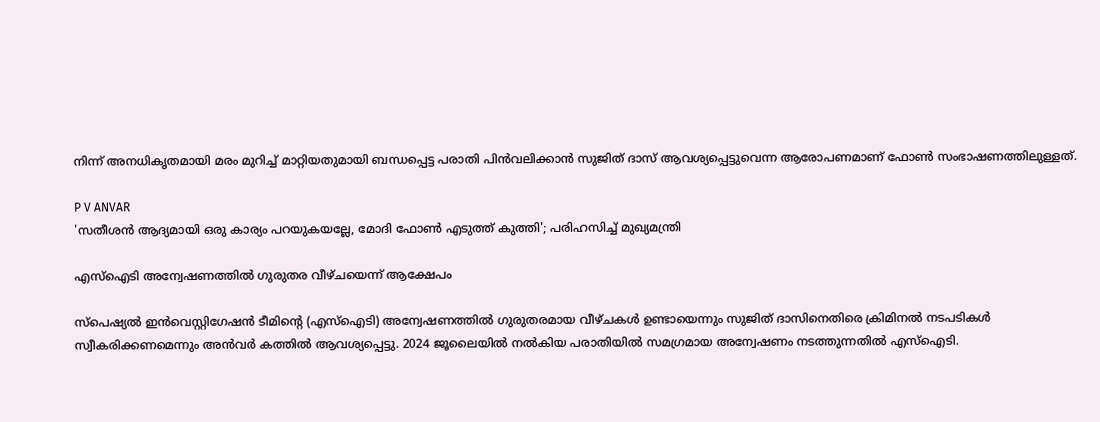നിന്ന് അനധികൃതമായി മരം മുറിച്ച് മാറ്റിയതുമായി ബന്ധപ്പെട്ട പരാതി പിൻവലിക്കാൻ സുജിത് ദാസ് ആവശ്യപ്പെട്ടുവെന്ന ആരോപണമാണ് ഫോൺ സംഭാഷണത്തിലുള്ളത്.

P V ANVAR
'സതീശന്‍ ആദ്യമായി ഒരു കാര്യം പറയുകയല്ലേ, മോദി ഫോണ്‍ എടുത്ത് കുത്തി'; പരിഹസിച്ച് മുഖ്യമന്ത്രി

എസ്ഐടി അന്വേഷണത്തിൽ ഗുരുതര വീഴ്ചയെന്ന് ആക്ഷേപം

സ്പെഷ്യൽ ഇൻവെസ്റ്റിഗേഷൻ ടീമിന്റെ (എസ്ഐടി) അന്വേഷണത്തിൽ ഗുരുതരമായ വീഴ്ചകൾ ഉണ്ടായെന്നും സുജിത് ദാസിനെതിരെ ക്രിമിനൽ നടപടികൾ സ്വീകരിക്കണമെന്നും അൻവർ കത്തിൽ ആവശ്യപ്പെട്ടു. 2024 ജൂലൈയിൽ നൽകിയ പരാതിയിൽ സമഗ്രമായ അന്വേഷണം നടത്തുന്നതിൽ എസ്ഐടി.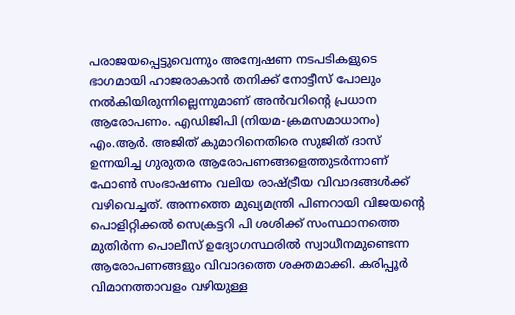പരാജയപ്പെട്ടുവെന്നും അന്വേഷണ നടപടികളുടെ ഭാഗമായി ഹാജരാകാൻ തനിക്ക് നോട്ടീസ് പോലും നൽകിയിരുന്നില്ലെന്നുമാണ് അൻവറിന്റെ പ്രധാന ആരോപണം. എഡിജിപി (നിയമ-ക്രമസമാധാനം) എം.ആർ. അജിത് കുമാറിനെതിരെ സുജിത് ദാസ് ഉന്നയിച്ച ഗുരുതര ആരോപണങ്ങളെത്തുടർന്നാണ് ഫോൺ സംഭാഷണം വലിയ രാഷ്ട്രീയ വിവാദങ്ങൾക്ക് വഴിവെച്ചത്. അന്നത്തെ മുഖ്യമന്ത്രി പിണറായി വിജയന്റെ പൊളിറ്റിക്കൽ സെക്രട്ടറി പി ശശിക്ക് സംസ്ഥാനത്തെ മുതിർന്ന പൊലീസ് ഉദ്യോഗസ്ഥരിൽ സ്വാധീനമുണ്ടെന്ന ആരോപണങ്ങളും വിവാദത്തെ ശക്തമാക്കി. കരിപ്പൂർ വിമാനത്താവളം വഴിയുള്ള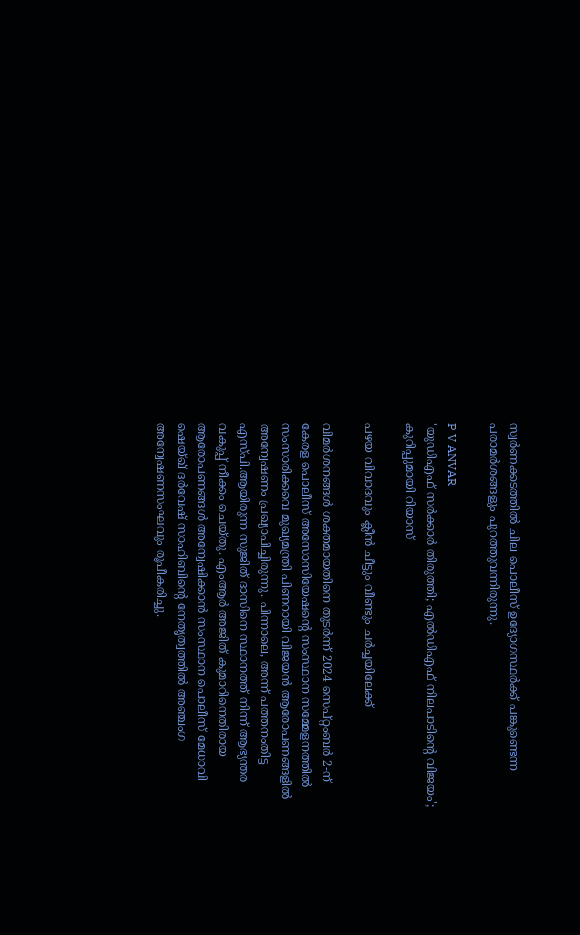സ്വർണക്കടത്തിൽ ചില പൊലീസ് ഉദ്യോഗസ്ഥർക്ക് പങ്കുണ്ടെന്ന പരാമർശങ്ങളും പുറത്തുവന്നിരുന്നു.

P V ANVAR
'യുഡിഎഫ് സര്‍ക്കാര്‍ തിരുത്തി; എല്‍ഡിഎഫ് നിലപാടിന്റെ വിജയം'; കുറിപ്പുമായി റിയാസ്

പഴയ വിവാദവും ക്ലീൻ ചീട്ടും വീണ്ടും ചർച്ചയിലേക്ക്

വിമർശനങ്ങൾ ശക്തമായതിനെ തുടർന്ന് 2024 സെപ്റ്റംബർ 2-ന് കേരള പൊലീസ് അസോസിയേഷന്റെ സംസ്ഥാന സമ്മേളനത്തിൽ സംസാരിക്കവെ മുഖ്യമന്ത്രി പിണറായി വിജയൻ ആരോപണങ്ങളിൽ അന്വേഷണം പ്രഖ്യാപിച്ചിരുന്നു. പിന്നാലെ, അന്ന് പത്തനംതിട്ട എസ്പി.ആയിരുന്ന സുജിത് ദാസിനെ സ്ഥാനത്ത് നിന്ന് ആഭ്യന്തര വകുപ്പ് നീക്കം ചെയ്തു. എംആർ അജിത് കുമാറിനെതിരായ ആരോപണങ്ങൾ അന്വേഷിക്കാൻ സംസ്ഥാന പൊലീസ് മേധാവി ഷെയ്ഖ് ദർവേഷ് സാഹിബിന്റെ നേതൃത്വത്തിൽ അഞ്ചംഗ അന്വേഷണസംഘവും രൂപീകരിച്ചു.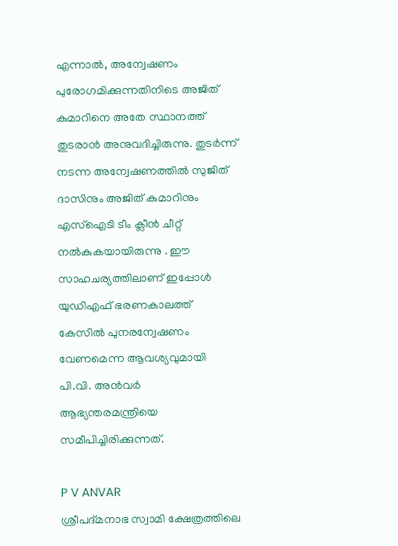എന്നാൽ, അന്വേഷണം പുരോഗമിക്കുന്നതിനിടെ അജിത് കുമാറിനെ അതേ സ്ഥാനത്ത് തുടരാൻ അനുവദിച്ചിരുന്നു. തുടർന്ന് നടന്ന അന്വേഷണത്തിൽ സുജിത് ദാസിനും അജിത് കുമാറിനും എസ്ഐടി ടീം ക്ലീൻ ചീറ്റ് നൽകുകയായിരുന്നു . ഈ സാഹചര്യത്തിലാണ് ഇപ്പോൾ യുഡിഎഫ് ഭരണകാലത്ത് കേസിൽ പുനരന്വേഷണം വേണമെന്ന ആവശ്യവുമായി പി.വി. അൻവർ ആഭ്യന്തരമന്ത്രിയെ സമീപിച്ചിരിക്കുന്നത്.

P V ANVAR
ശ്രീപദ്മനാഭ സ്വാമി ക്ഷേത്രത്തിലെ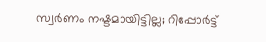സ്വര്‍ണം നഷ്ടമായിട്ടില്ല; റിപ്പോര്‍ട്ട്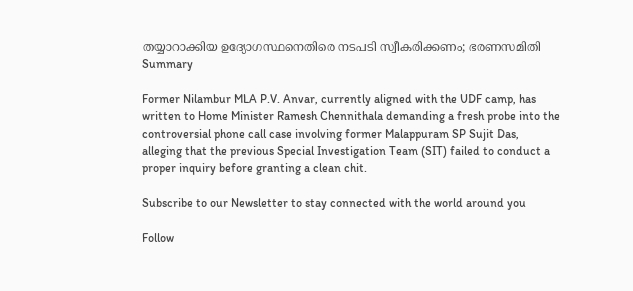തയ്യാറാക്കിയ ഉദ്യോഗസ്ഥനെതിരെ നടപടി സ്വീകരിക്കണം; ഭരണസമിതി
Summary

Former Nilambur MLA P.V. Anvar, currently aligned with the UDF camp, has written to Home Minister Ramesh Chennithala demanding a fresh probe into the controversial phone call case involving former Malappuram SP Sujit Das, alleging that the previous Special Investigation Team (SIT) failed to conduct a proper inquiry before granting a clean chit.

Subscribe to our Newsletter to stay connected with the world around you

Follow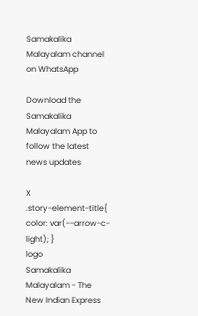Samakalika Malayalam channel on WhatsApp

Download the Samakalika Malayalam App to follow the latest news updates

X
.story-element-title{ color: var(--arrow-c-light); }
logo
Samakalika Malayalam - The New Indian Express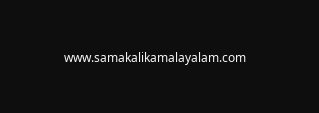www.samakalikamalayalam.com